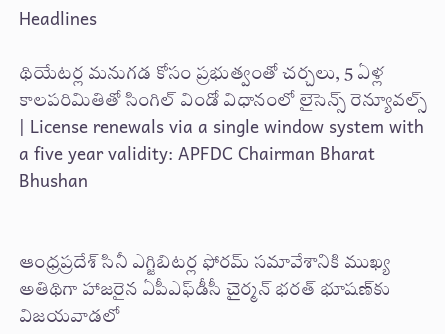Headlines

థియేటర్ల మనుగడ కోసం ప్రభుత్వంతో చర్చలు, 5 ఏళ్ల కాలపరిమితితో సింగిల్ విండో విధానంలో లైసెన్స్ రెన్యూవల్స్  | License renewals via a single window system with a five year validity: APFDC Chairman Bharat Bhushan


ఆంధ్రప్రదేశ్ సినీ ఎగ్జిబిటర్ల ఫోరమ్ సమావేశానికి ముఖ్య అతిథిగా హాజరైన ఏపీఎఫ్‌డీసీ చైర్మన్ భరత్ భూషణ్‌కు విజయవాడలో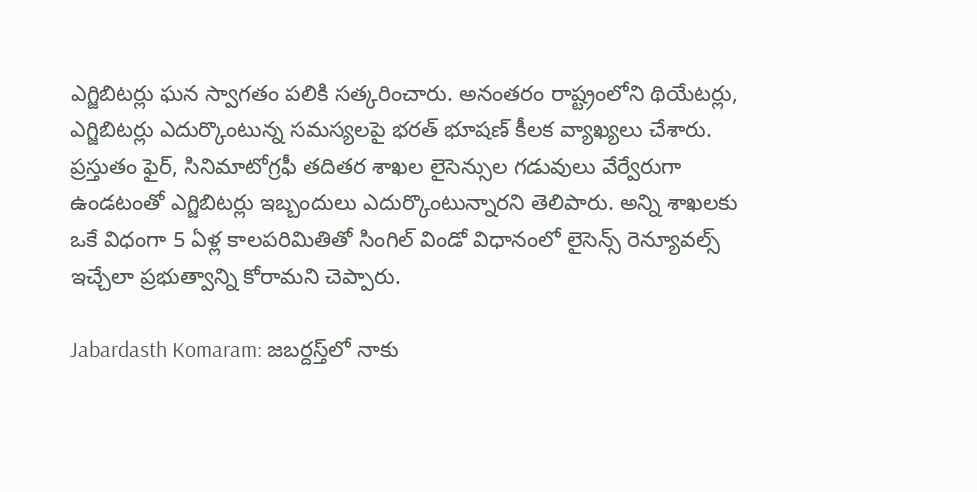ఎగ్జిబిటర్లు ఘన స్వాగతం పలికి సత్కరించారు. అనంతరం రాష్ట్రంలోని థియేటర్లు, ఎగ్జిబిటర్లు ఎదుర్కొంటున్న సమస్యలపై భరత్ భూషణ్ కీలక వ్యాఖ్యలు చేశారు. ప్రస్తుతం ఫైర్, సినిమాటోగ్రఫీ తదితర శాఖల లైసెన్సుల గడువులు వేర్వేరుగా ఉండటంతో ఎగ్జిబిటర్లు ఇబ్బందులు ఎదుర్కొంటున్నారని తెలిపారు. అన్ని శాఖలకు ఒకే విధంగా 5 ఏళ్ల కాలపరిమితితో సింగిల్ విండో విధానంలో లైసెన్స్ రెన్యూవల్స్ ఇచ్చేలా ప్రభుత్వాన్ని కోరామని చెప్పారు.

Jabardasth Komaram: జబర్దస్త్‌లో నాకు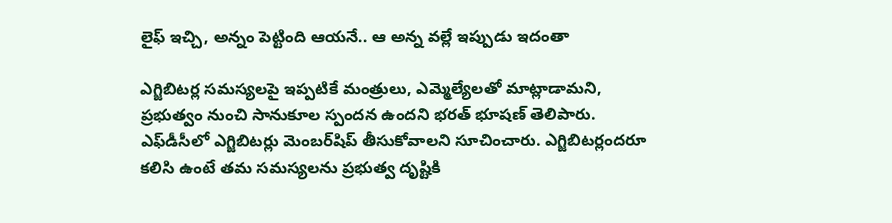లైఫ్ ఇచ్చి, అన్నం పెట్టింది ఆయనే.. ఆ అన్న వల్లే ఇప్పుడు ఇదంతా

ఎగ్జిబిటర్ల సమస్యలపై ఇప్పటికే మంత్రులు, ఎమ్మెల్యేలతో మాట్లాడామని, ప్రభుత్వం నుంచి సానుకూల స్పందన ఉందని భరత్ భూషణ్ తెలిపారు. ఎఫ్‌డీసీలో ఎగ్జిబిటర్లు మెంబర్‌షిప్ తీసుకోవాలని సూచించారు. ఎగ్జిబిటర్లందరూ కలిసి ఉంటే తమ సమస్యలను ప్రభుత్వ దృష్టికి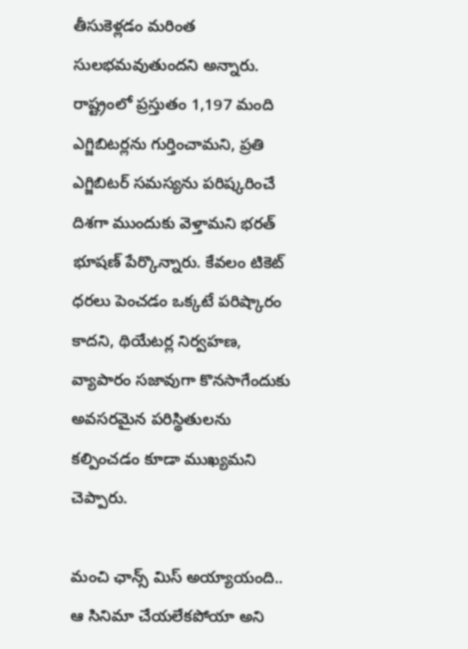తీసుకెళ్లడం మరింత సులభమవుతుందని అన్నారు. రాష్ట్రంలో ప్రస్తుతం 1,197 మంది ఎగ్జిబిటర్లను గుర్తించామని, ప్రతి ఎగ్జిబిటర్ సమస్యను పరిష్కరించే దిశగా ముందుకు వెళ్తామని భరత్ భూషణ్ పేర్కొన్నారు. కేవలం టికెట్ ధరలు పెంచడం ఒక్కటే పరిష్కారం కాదని, థియేటర్ల నిర్వహణ, వ్యాపారం సజావుగా కొనసాగేందుకు అవసరమైన పరిస్థితులను కల్పించడం కూడా ముఖ్యమని చెప్పారు.

మంచి ఛాన్స్ మిస్ అయ్యాయంది.. ఆ సినిమా చేయలేకపోయా అని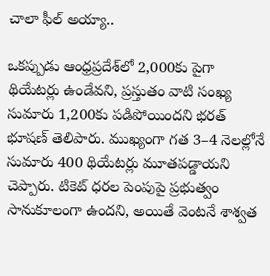చాలా ఫీల్ అయ్యా..

ఒకప్పుడు ఆంధ్రప్రదేశ్‌లో 2,000కు పైగా థియేటర్లు ఉండేవని, ప్రస్తుతం వాటి సంఖ్య సుమారు 1,200కు పడిపోయిందని భరత్ భూషణ్ తెలిపారు. ముఖ్యంగా గత 3–4 నెలల్లోనే సుమారు 400 థియేటర్లు మూతపడ్డాయని చెప్పారు. టికెట్ ధరల పెంపుపై ప్రభుత్వం సానుకూలంగా ఉందని, అయితే వెంటనే శాశ్వత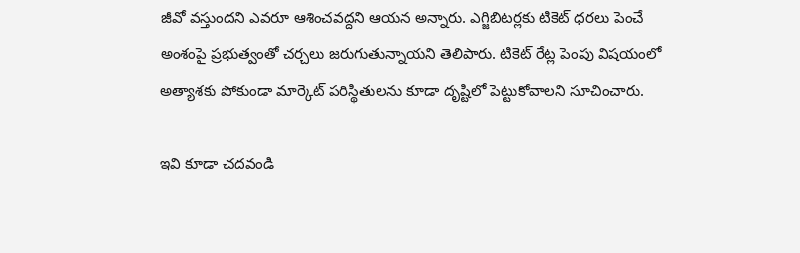జీవో వస్తుందని ఎవరూ ఆశించవద్దని ఆయన అన్నారు. ఎగ్జిబిటర్లకు టికెట్ ధరలు పెంచే అంశంపై ప్రభుత్వంతో చర్చలు జరుగుతున్నాయని తెలిపారు. టికెట్ రేట్ల పెంపు విషయంలో అత్యాశకు పోకుండా మార్కెట్ పరిస్థితులను కూడా దృష్టిలో పెట్టుకోవాలని సూచించారు.

ఇవి కూడా చదవండి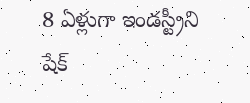8 ఏళ్లుగా ఇండస్ట్రీని షేక్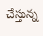చేస్తున్న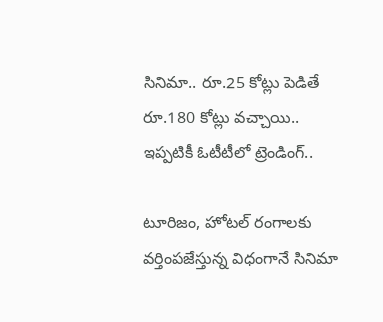సినిమా.. రూ.25 కోట్లు పెడితే రూ.180 కోట్లు వచ్చాయి.. ఇప్పటికీ ఓటీటీలో ట్రెండింగ్..

టూరిజం, హోటల్ రంగాలకు వర్తింపజేస్తున్న విధంగానే సినిమా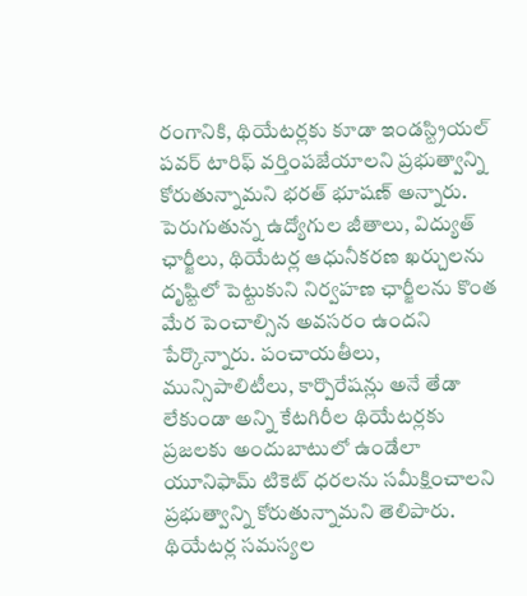రంగానికి, థియేటర్లకు కూడా ఇండస్ట్రియల్ పవర్ టారిఫ్ వర్తింపజేయాలని ప్రభుత్వాన్ని కోరుతున్నామని భరత్ భూషణ్ అన్నారు. పెరుగుతున్న ఉద్యోగుల జీతాలు, విద్యుత్ ఛార్జీలు, థియేటర్ల ఆధునీకరణ ఖర్చులను దృష్టిలో పెట్టుకుని నిర్వహణ ఛార్జీలను కొంత మేర పెంచాల్సిన అవసరం ఉందని పేర్కొన్నారు. పంచాయతీలు, మున్సిపాలిటీలు, కార్పొరేషన్లు అనే తేడా లేకుండా అన్ని కేటగిరీల థియేటర్లకు ప్రజలకు అందుబాటులో ఉండేలా యూనిఫామ్ టికెట్ ధరలను సమీక్షించాలని ప్రభుత్వాన్ని కోరుతున్నామని తెలిపారు. థియేటర్ల సమస్యల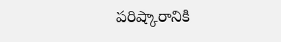పరిష్కారానికి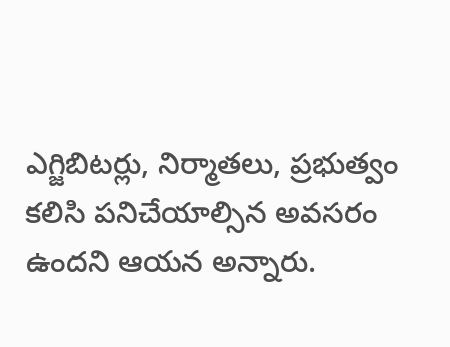ఎగ్జిబిటర్లు, నిర్మాతలు, ప్రభుత్వం కలిసి పనిచేయాల్సిన అవసరం ఉందని ఆయన అన్నారు.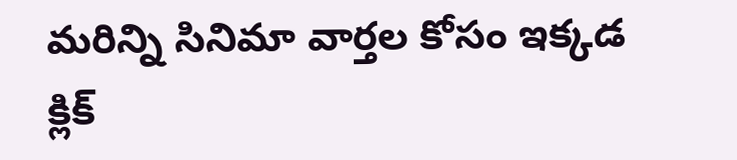మరిన్ని సినిమా వార్తల కోసం ఇక్కడ క్లిక్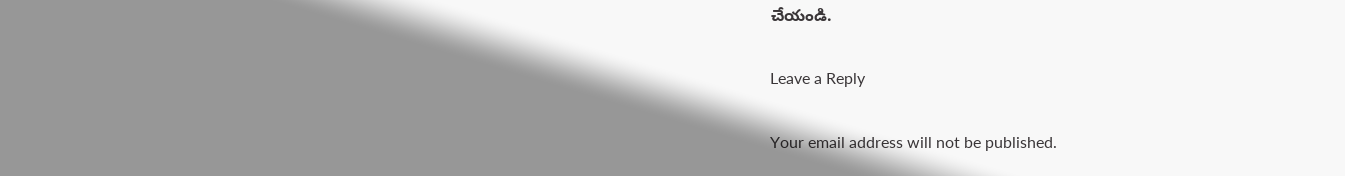చేయండి.

Leave a Reply

Your email address will not be published.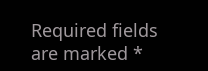Required fields are marked *